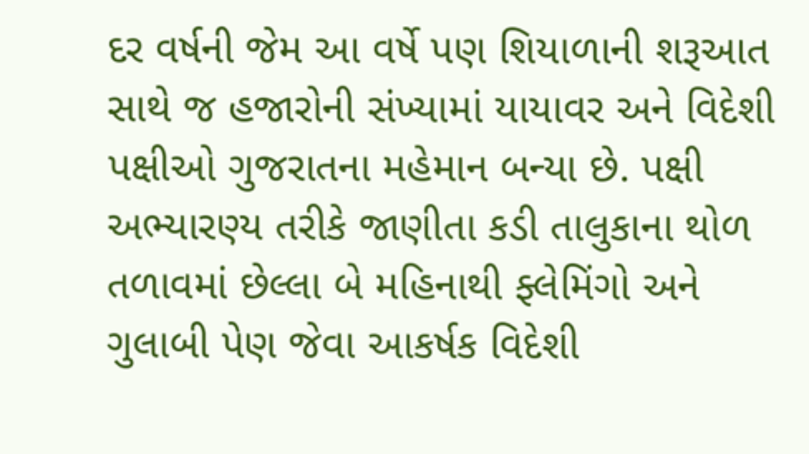દર વર્ષની જેમ આ વર્ષે પણ શિયાળાની શરૂઆત સાથે જ હજારોની સંખ્યામાં યાયાવર અને વિદેશી પક્ષીઓ ગુજરાતના મહેમાન બન્યા છે. પક્ષી અભ્યારણ્ય તરીકે જાણીતા કડી તાલુકાના થોળ તળાવમાં છેલ્લા બે મહિનાથી ફ્લેમિંગો અને ગુલાબી પેણ જેવા આકર્ષક વિદેશી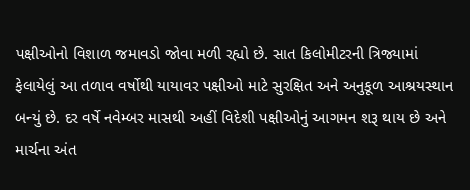પક્ષીઓનો વિશાળ જમાવડો જોવા મળી રહ્યો છે. સાત કિલોમીટરની ત્રિજ્યામાં ફેલાયેલું આ તળાવ વર્ષોથી યાયાવર પક્ષીઓ માટે સુરક્ષિત અને અનુકૂળ આશ્રયસ્થાન બન્યું છે. દર વર્ષે નવેમ્બર માસથી અહીં વિદેશી પક્ષીઓનું આગમન શરૂ થાય છે અને માર્ચના અંત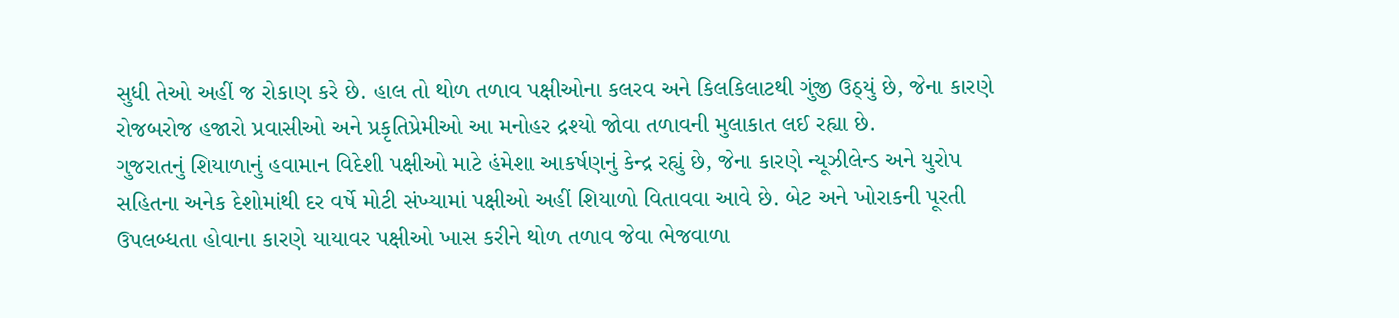સુધી તેઓ અહીં જ રોકાણ કરે છે. હાલ તો થોળ તળાવ પક્ષીઓના કલરવ અને કિલકિલાટથી ગુંજી ઉઠ્યું છે, જેના કારણે રોજબરોજ હજારો પ્રવાસીઓ અને પ્રકૃતિપ્રેમીઓ આ મનોહર દ્રશ્યો જોવા તળાવની મુલાકાત લઈ રહ્યા છે.
ગુજરાતનું શિયાળાનું હવામાન વિદેશી પક્ષીઓ માટે હંમેશા આકર્ષણનું કેન્દ્ર રહ્યું છે, જેના કારણે ન્યૂઝીલેન્ડ અને યુરોપ સહિતના અનેક દેશોમાંથી દર વર્ષે મોટી સંખ્યામાં પક્ષીઓ અહીં શિયાળો વિતાવવા આવે છે. બેટ અને ખોરાકની પૂરતી ઉપલબ્ધતા હોવાના કારણે યાયાવર પક્ષીઓ ખાસ કરીને થોળ તળાવ જેવા ભેજવાળા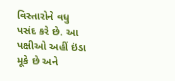વિસ્તારોને વધુ પસંદ કરે છે. આ પક્ષીઓ અહીં ઇંડા મૂકે છે અને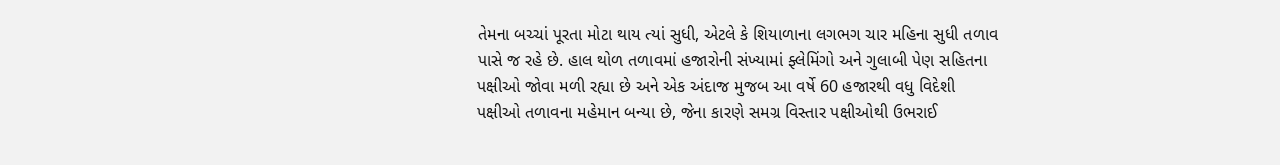તેમના બચ્ચાં પૂરતા મોટા થાય ત્યાં સુધી, એટલે કે શિયાળાના લગભગ ચાર મહિના સુધી તળાવ પાસે જ રહે છે. હાલ થોળ તળાવમાં હજારોની સંખ્યામાં ફ્લેમિંગો અને ગુલાબી પેણ સહિતના પક્ષીઓ જોવા મળી રહ્યા છે અને એક અંદાજ મુજબ આ વર્ષે 60 હજારથી વધુ વિદેશી પક્ષીઓ તળાવના મહેમાન બન્યા છે, જેના કારણે સમગ્ર વિસ્તાર પક્ષીઓથી ઉભરાઈ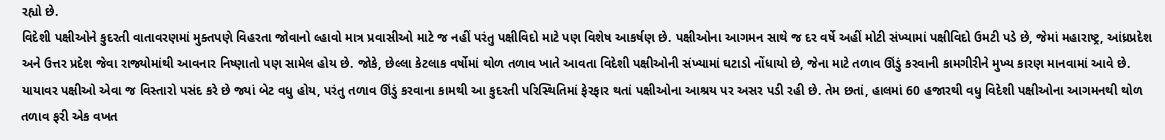રહ્યો છે.
વિદેશી પક્ષીઓને કુદરતી વાતાવરણમાં મુક્તપણે વિહરતા જોવાનો લ્હાવો માત્ર પ્રવાસીઓ માટે જ નહીં પરંતુ પક્ષીવિદો માટે પણ વિશેષ આકર્ષણ છે. પક્ષીઓના આગમન સાથે જ દર વર્ષે અહીં મોટી સંખ્યામાં પક્ષીવિદો ઉમટી પડે છે, જેમાં મહારાષ્ટ્ર, આંધ્રપ્રદેશ અને ઉત્તર પ્રદેશ જેવા રાજ્યોમાંથી આવનાર નિષ્ણાતો પણ સામેલ હોય છે. જોકે, છેલ્લા કેટલાક વર્ષોમાં થોળ તળાવ ખાતે આવતા વિદેશી પક્ષીઓની સંખ્યામાં ઘટાડો નોંધાયો છે, જેના માટે તળાવ ઊંડું કરવાની કામગીરીને મુખ્ય કારણ માનવામાં આવે છે. યાયાવર પક્ષીઓ એવા જ વિસ્તારો પસંદ કરે છે જ્યાં બેટ વધુ હોય, પરંતુ તળાવ ઊંડું કરવાના કામથી આ કુદરતી પરિસ્થિતિમાં ફેરફાર થતાં પક્ષીઓના આશ્રય પર અસર પડી રહી છે. તેમ છતાં, હાલમાં 60 હજારથી વધુ વિદેશી પક્ષીઓના આગમનથી થોળ તળાવ ફરી એક વખત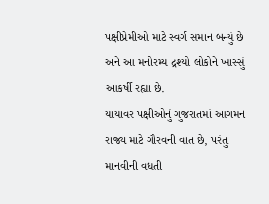પક્ષીપ્રેમીઓ માટે સ્વર્ગ સમાન બન્યું છે અને આ મનોરમ્ય દ્રશ્યો લોકોને ખાસ્સું આકર્ષી રહ્યા છે.
યાયાવર પક્ષીઓનું ગુજરાતમાં આગમન રાજ્ય માટે ગૌરવની વાત છે, પરંતુ માનવીની વધતી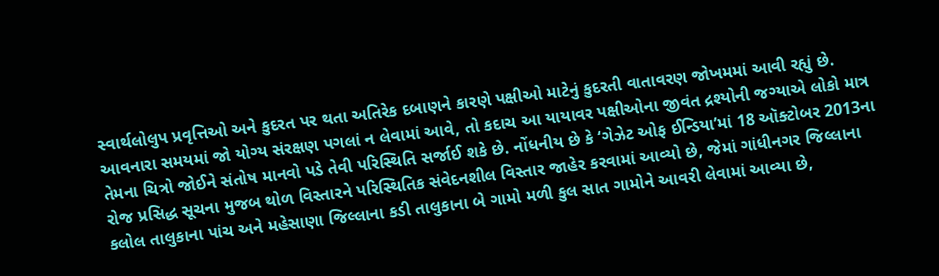સ્વાર્થલોલુપ પ્રવૃત્તિઓ અને કુદરત પર થતા અતિરેક દબાણને કારણે પક્ષીઓ માટેનું કુદરતી વાતાવરણ જોખમમાં આવી રહ્યું છે. આવનારા સમયમાં જો યોગ્ય સંરક્ષણ પગલાં ન લેવામાં આવે, તો કદાચ આ યાયાવર પક્ષીઓના જીવંત દ્રશ્યોની જગ્યાએ લોકો માત્ર તેમના ચિત્રો જોઈને સંતોષ માનવો પડે તેવી પરિસ્થિતિ સર્જાઈ શકે છે. નોંધનીય છે કે ‘ગેઝેટ ઓફ ઈન્ડિયા’માં 18 ઑક્ટોબર 2013ના રોજ પ્રસિદ્ધ સૂચના મુજબ થોળ વિસ્તારને પરિસ્થિતિક સંવેદનશીલ વિસ્તાર જાહેર કરવામાં આવ્યો છે, જેમાં ગાંધીનગર જિલ્લાના કલોલ તાલુકાના પાંચ અને મહેસાણા જિલ્લાના કડી તાલુકાના બે ગામો મળી કુલ સાત ગામોને આવરી લેવામાં આવ્યા છે,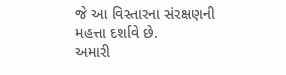જે આ વિસ્તારના સંરક્ષણની મહત્તા દર્શાવે છે.
અમારી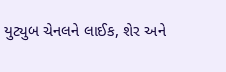યુટ્યુબ ચેનલને લાઈક, શેર અને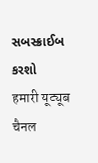સબસ્ક્રાઈબ કરશો
हमारी यूट्यूब चैनल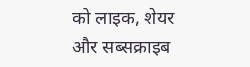को लाइक, शेयर और सब्सक्राइब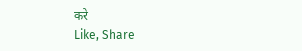करे
Like, Share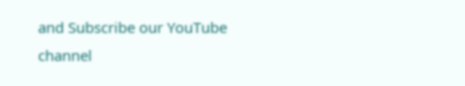and Subscribe our YouTube channel